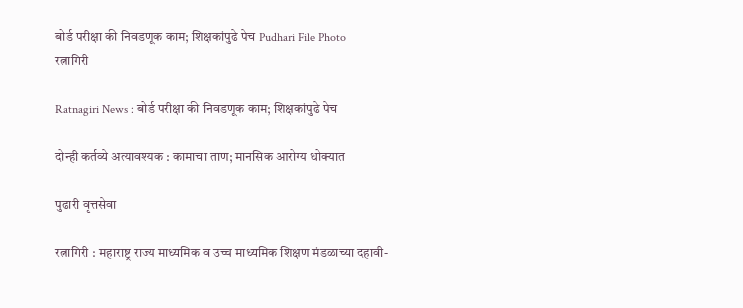बोर्ड परीक्षा की निवडणूक काम; शिक्षकांपुढे पेच Pudhari File Photo
रत्नागिरी

Ratnagiri News : बोर्ड परीक्षा की निवडणूक काम; शिक्षकांपुढे पेच

दोन्ही कर्तव्ये अत्यावश्यक : कामाचा ताण; मानसिक आरोग्य धोक्यात

पुढारी वृत्तसेवा

रत्नागिरी : महाराष्ट्र राज्य माध्यमिक व उच्च माध्यमिक शिक्षण मंडळाच्या दहावी-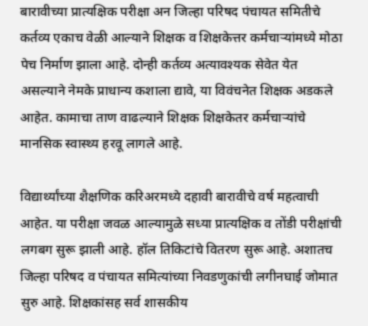बारावीच्या प्रात्यक्षिक परीक्षा अन जिल्हा परिषद पंचायत समितीचे कर्तव्य एकाच वेळी आल्याने शिक्षक व शिक्षकेत्तर कर्मचाऱ्यांमध्ये मोठा पेच निर्माण झाला आहे. दोन्ही कर्तव्य अत्यावश्यक सेवेत येत असल्याने नेमके प्राधान्य कशाला द्यावे, या विवंचनेत शिक्षक अडकले आहेत. कामाचा ताण वाढल्याने शिक्षक शिक्षकेतर कर्मचाऱ्यांचे मानसिक स्वास्थ्य हरवू लागले आहे.

विद्यार्थ्यांच्या शैक्षणिक करिअरमध्ये दहावी बारावीचे वर्ष महत्वाची आहेत. या परीक्षा जवळ आल्यामुळे सध्या प्रात्यक्षिक व तोंडी परीक्षांची लगबग सुरू झाली आहे. हॉल तिकिटांचे वितरण सुरू आहे. अशातच जिल्हा परिषद व पंचायत समित्यांच्या निवडणुकांची लगीनघाई जोमात सुरु आहे. शिक्षकांसह सर्व शासकीय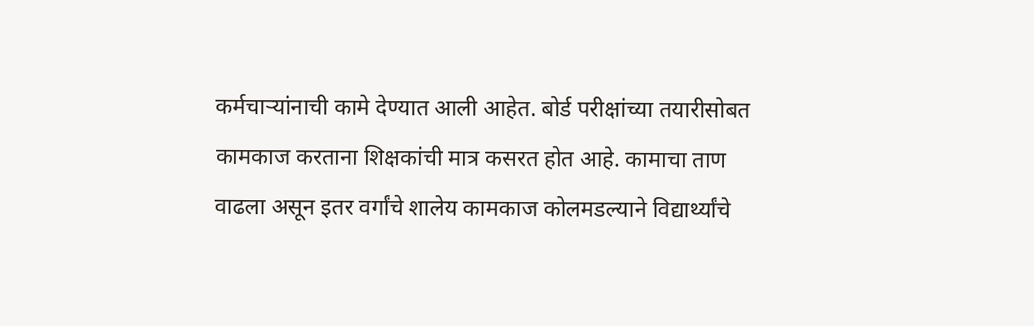कर्मचाऱ्यांनाची कामे देण्यात आली आहेत. बोर्ड परीक्षांच्या तयारीसोबत कामकाज करताना शिक्षकांची मात्र कसरत होत आहे. कामाचा ताण वाढला असून इतर वर्गांचे शालेय कामकाज कोलमडल्याने विद्यार्थ्यांचे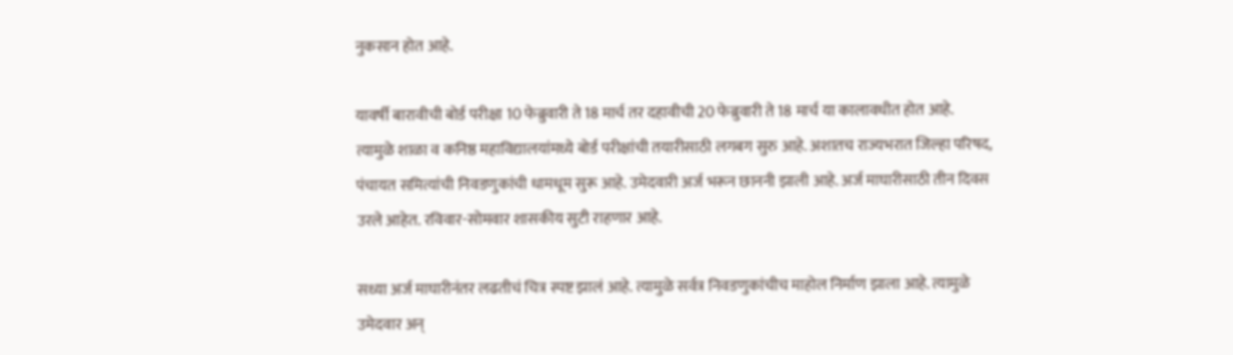नुकसान होत आहे.

यावर्षी बारावीची बोर्ड परीक्षा 10 फेब्रुवारी ते 18 मार्च तर दहावीची 20 फेब्रुवारी ते 18 मार्च या कालावधीत होत आहे. त्यामुळे शाळा व कनिष्ठ महाविद्यालयांमध्ये बोर्ड परीक्षांची तयारीसाठी लगबग सुरु आहे. अशातच राज्यभरात जिल्हा परिषद, पंचायत समित्यांची निवडणुकांची धामधूम सुरू आहे. उमेदवारी अर्ज भरून छाननी झाली आहे. अर्ज माघारीसाठी तीन दिवस उरले आहेत. रविवार-सोमवार शासकीय सुटी राहणार आहे.

सध्या अर्ज माघारीनंतर लढतीचं चित्र स्पष्ट झालं आहे. त्यामुळे सर्वत्र निवडणुकांचीच माहोल निर्माण झाला आहे. त्यामुळे उमेदवार अन्‌‍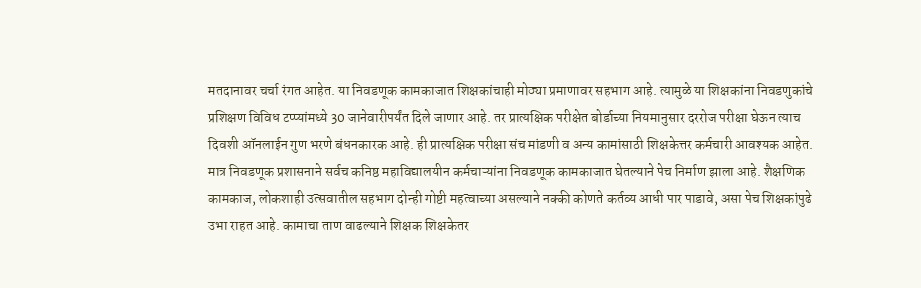मतदानावर चर्चा रंगत आहेत. या निवडणूक कामकाजात शिक्षकांचाही मोठ्या प्रमाणावर सहभाग आहे. त्यामुळे या शिक्षकांना निवडणुकांचे प्रशिक्षण विविध टप्प्यांमध्ये 30 जानेवारीपर्यंत दिले जाणार आहे. तर प्रात्यक्षिक परीक्षेत बोर्डाच्या नियमानुसार दररोज परीक्षा घेऊन त्याच दिवशी ऑनलाईन गुण भरणे बंधनकारक आहे. ही प्रात्यक्षिक परीक्षा संच मांडणी व अन्य कामांसाठी शिक्षकेत्तर कर्मचारी आवश्यक आहेत. मात्र निवडणूक प्रशासनाने सर्वच कनिष्ठ महाविद्यालयीन कर्मचाऱ्यांना निवडणूक कामकाजात घेतल्याने पेच निर्माण झाला आहे. शैक्षणिक कामकाज, लोकशाही उत्सवातील सहभाग दोन्ही गोष्टी महत्वाच्या असल्याने नक्की कोणते कर्तव्य आधी पार पाडावे, असा पेच शिक्षकांपुढे उभा राहत आहे. कामाचा ताण वाढल्याने शिक्षक शिक्षकेतर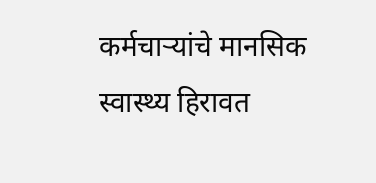कर्मचाऱ्यांचे मानसिक स्वास्थ्य हिरावत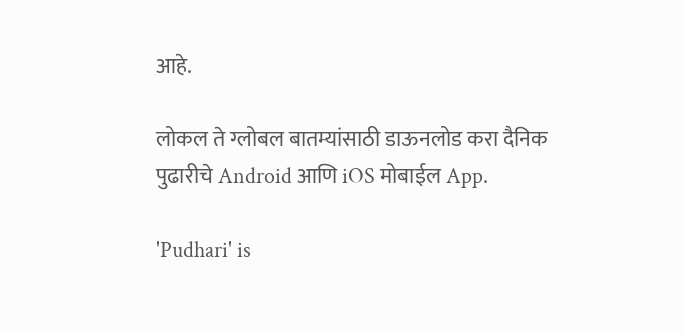आहे.

लोकल ते ग्लोबल बातम्यांसाठी डाऊनलोड करा दैनिक पुढारीचे Android आणि iOS मोबाईल App.

'Pudhari' is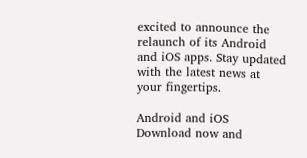excited to announce the relaunch of its Android and iOS apps. Stay updated with the latest news at your fingertips.

Android and iOS Download now and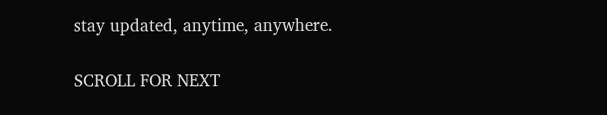stay updated, anytime, anywhere.

SCROLL FOR NEXT